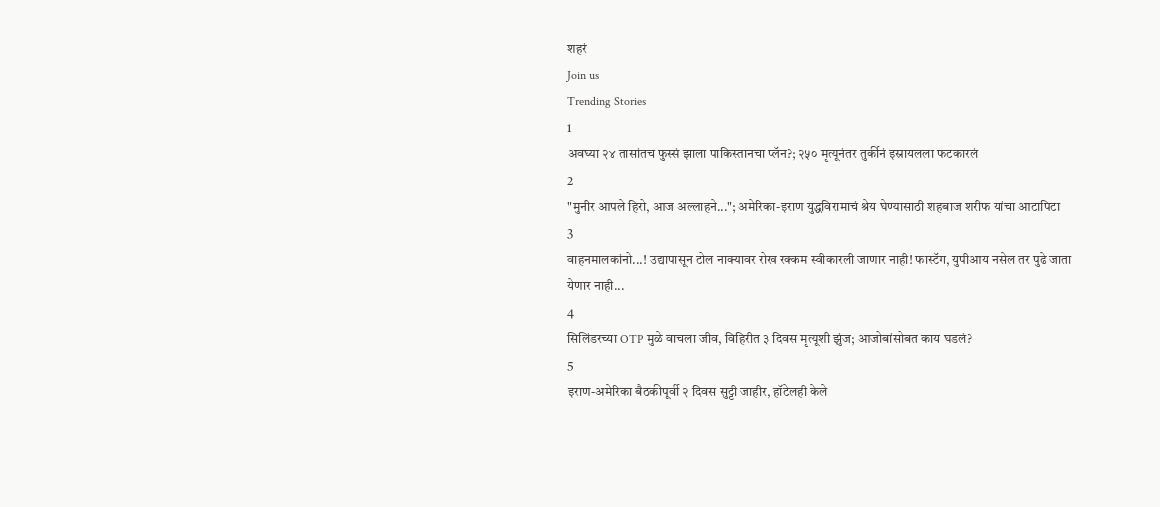शहरं
Join us
Trending Stories
1
अवघ्या २४ तासांतच फुस्सं झाला पाकिस्तानचा प्लॅन?; २५० मृत्यूनंतर तुर्कीनं इस्रायलला फटकारलं
2
"मुनीर आपले हिरो, आज अल्लाहने..."; अमेरिका-इराण युद्धविरामाचं श्रेय घेण्यासाठी शहबाज शरीफ यांचा आटापिटा
3
वाहनमालकांनो...! उद्यापासून टोल नाक्यावर रोख रक्कम स्वीकारली जाणार नाही! फास्टॅग, युपीआय नसेल तर पुढे जाता येणार नाही...
4
सिलिंडरच्या OTP मुळे वाचला जीव, विहिरीत ३ दिवस मृत्यूशी झुंज; आजोबांसोबत काय घडलं?
5
इराण-अमेरिका बैठकीपूर्वी २ दिवस सुट्टी जाहीर, हॉटेलही केले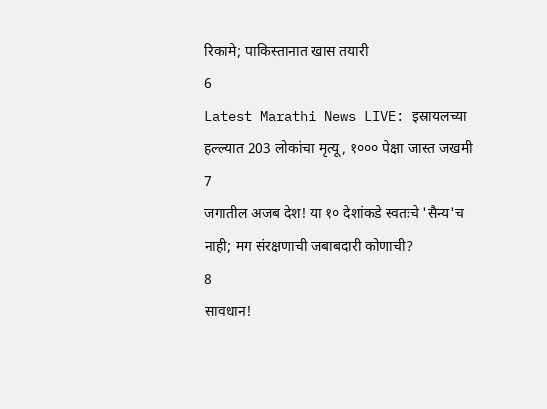रिकामे; पाकिस्तानात खास तयारी
6
Latest Marathi News LIVE: इस्रायलच्या हल्ल्यात 203 लोकांचा मृत्यू, १००० पेक्षा जास्त जखमी
7
जगातील अजब देश! या १० देशांकडे स्वतःचे 'सैन्य'च नाही; मग संरक्षणाची जबाबदारी कोणाची?
8
सावधान!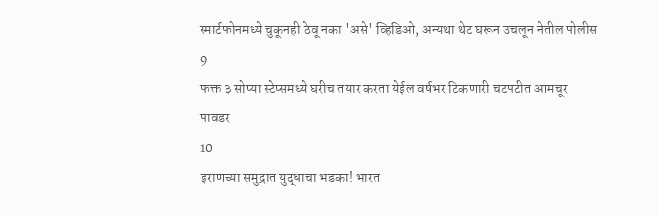स्मार्टफोनमध्ये चुकूनही ठेवू नका 'असे' व्हिडिओ, अन्यथा थेट घरून उचलून नेतील पोलीस
9
फक्त ३ सोप्या स्टेप्समध्ये घरीच तयार करता येईल वर्षभर टिकणारी चटपटीत आमचूर पावडर
10
इराणच्या समुद्रात युद्धाचा भडका! भारत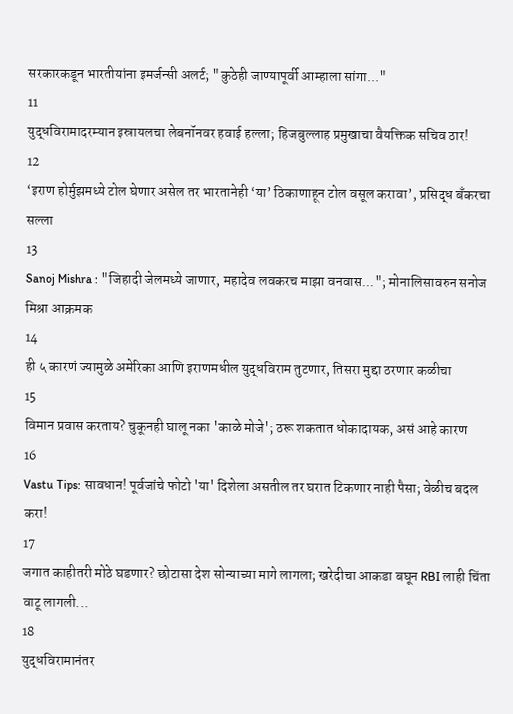सरकारकडून भारतीयांना इमर्जन्सी अलर्ट; "कुठेही जाण्यापूर्वी आम्हाला सांगा..."
11
युद्धविरामादरम्यान इस्रायलचा लेबनॉनवर हवाई हल्ला; हिजबुल्लाह प्रमुखाचा वैयक्तिक सचिव ठार!
12
‘इराण होर्मुझमध्ये टोल घेणार असेल तर भारतानेही ‘या’ ठिकाणाहून टोल वसूल करावा’, प्रसिद्ध बँकरचा सल्ला
13
Sanoj Mishra : "जिहादी जेलमध्ये जाणार, महादेव लवकरच माझा वनवास..."; मोनालिसावरुन सनोज मिश्रा आक्रमक
14
ही ५ कारणं ज्यामुळे अमेरिका आणि इराणमधील युद्धविराम तुटणार, तिसरा मुद्दा ठरणार कळीचा
15
विमान प्रवास करताय? चुकूनही घालू नका 'काळे मोजे'; ठरू शकतात धोकादायक, असं आहे कारण
16
Vastu Tips: सावधान! पूर्वजांचे फोटो 'या' दिशेला असतील तर घरात टिकणार नाही पैसा; वेळीच बदल करा!
17
जगात काहीतरी मोठे घडणार? छोटासा देश सोन्याच्या मागे लागला; खरेदीचा आकडा बघून RBI लाही चिंता वाटू लागली...
18
युद्धविरामानंतर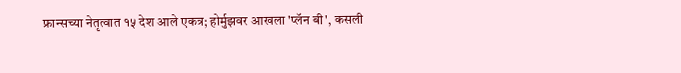फ्रान्सच्या नेतृत्वात १५ देश आले एकत्र; होर्मुझवर आखला 'प्लॅन बी', कसली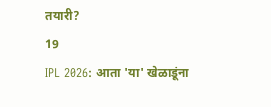तयारी?
19
IPL 2026: आता 'या' खेळाडूंना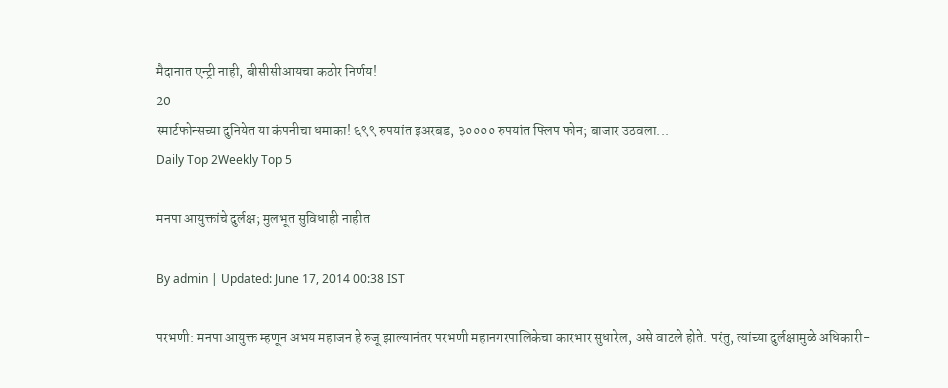मैदानात एन्ट्री नाही, बीसीसीआयचा कठोर निर्णय!
20
स्मार्टफोन्सच्या दुनियेत या कंपनीचा धमाका! ६९९ रुपयांत इअरबड, ३०००० रुपयांत फ्लिप फोन; बाजार उठवला...
Daily Top 2Weekly Top 5

मनपा आयुक्तांचे दुर्लक्ष; मुलभूत सुविधाही नाहीत

By admin | Updated: June 17, 2014 00:38 IST

परभणी: मनपा आयुक्त म्हणून अभय महाजन हे रुजू झाल्यानंतर परभणी महानगरपालिकेचा कारभार सुधारेल, असे वाटले होते. परंतु, त्यांच्या दुर्लक्षामुळे अधिकारी-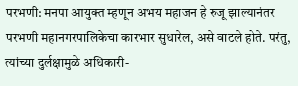परभणी: मनपा आयुक्त म्हणून अभय महाजन हे रुजू झाल्यानंतर परभणी महानगरपालिकेचा कारभार सुधारेल, असे वाटले होते. परंतु, त्यांच्या दुर्लक्षामुळे अधिकारी-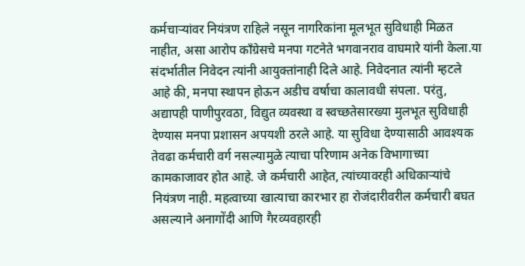कर्मचाऱ्यांवर नियंत्रण राहिले नसून नागरिकांना मूलभूत सुविधाही मिळत नाहीत, असा आरोप काँग्रेसचे मनपा गटनेते भगवानराव वाघमारे यांनी केला.या संदर्भातील निवेदन त्यांनी आयुक्तांनाही दिले आहे. निवेदनात त्यांनी म्हटले आहे की, मनपा स्थापन होऊन अडीच वर्षाचा कालावधी संपला. परंतु, अद्यापही पाणीपुरवठा, विद्युत व्यवस्था व स्वच्छतेसारख्या मुलभूत सुविधाही देण्यास मनपा प्रशासन अपयशी ठरले आहे. या सुविधा देण्यासाठी आवश्यक तेवढा कर्मचारी वर्ग नसल्यामुळे त्याचा परिणाम अनेक विभागाच्या कामकाजावर होत आहे. जे कर्मचारी आहेत, त्यांच्यावरही अधिकाऱ्यांचे नियंत्रण नाही. महत्वाच्या खात्याचा कारभार हा रोजंदारीवरील कर्मचारी बघत असल्याने अनागोंदी आणि गैरव्यवहारही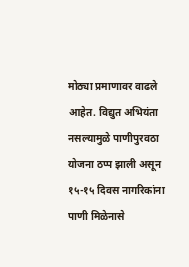मोठ्या प्रमाणावर वाढले आहेत. विद्युत अभियंता नसल्यामुळे पाणीपुरवठा योजना ठप्प झाली असून १५-१५ दिवस नागरिकांना पाणी मिळेनासे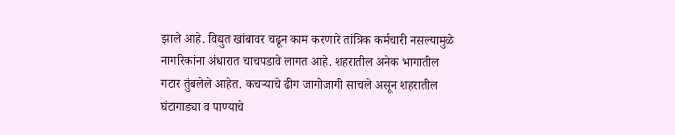झाले आहे. विद्युत खांबावर चढून काम करणारे तांत्रिक कर्मचारी नसल्यामुळे नागरिकांना अंधारात चाचपडावे लागत आहे. शहरातील अनेक भागातील गटार तुंबलेले आहेत. कचऱ्याचे ढीग जागोजागी साचले असून शहरातील घंटागाड्या व पाण्याचे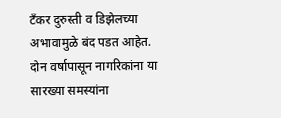टँकर दुरुस्ती व डिझेलच्या अभावामुळे बंद पडत आहेत. दोन वर्षापासून नागरिकांना या सारख्या समस्यांना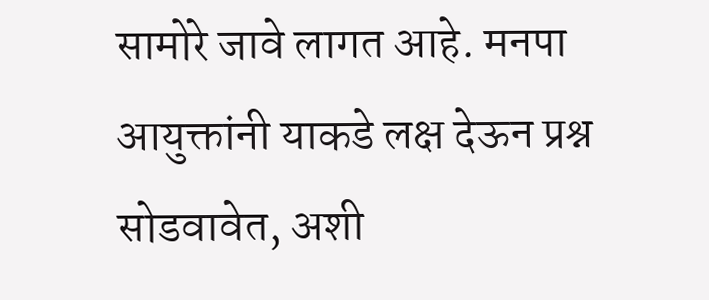सामोरे जावे लागत आहे. मनपा आयुक्तांनी याकडे लक्ष देऊन प्रश्न सोडवावेत, अशी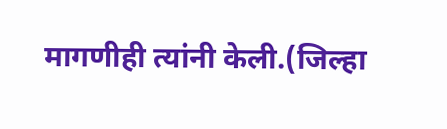मागणीही त्यांनी केली.(जिल्हा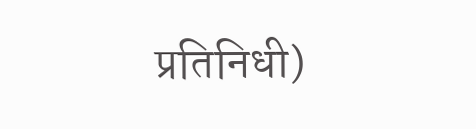प्रतिनिधी)